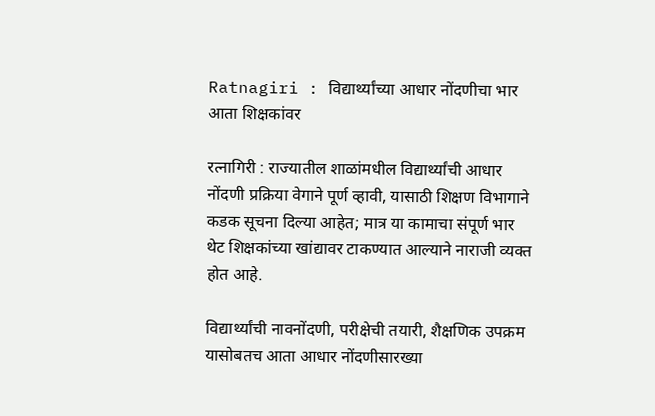Ratnagiri : विद्यार्थ्यांच्या आधार नोंदणीचा भार आता शिक्षकांवर

रत्नागिरी : राज्यातील शाळांमधील विद्यार्थ्यांची आधार नोंदणी प्रक्रिया वेगाने पूर्ण व्हावी, यासाठी शिक्षण विभागाने कडक सूचना दिल्या आहेत; मात्र या कामाचा संपूर्ण भार थेट शिक्षकांच्या खांद्यावर टाकण्यात आल्याने नाराजी व्यक्त होत आहे.

विद्यार्थ्यांची नावनोंदणी, परीक्षेची तयारी, शैक्षणिक उपक्रम यासोबतच आता आधार नोंदणीसारख्या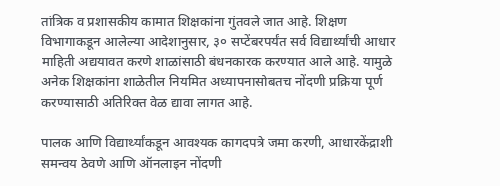तांत्रिक व प्रशासकीय कामात शिक्षकांना गुंतवले जात आहे. शिक्षण विभागाकडून आलेल्या आदेशानुसार, ३० सप्टेंबरपर्यंत सर्व विद्यार्थ्यांची आधार माहिती अद्ययावत करणे शाळांसाठी बंधनकारक करण्यात आले आहे. यामुळे अनेक शिक्षकांना शाळेतील नियमित अध्यापनासोबतच नोंदणी प्रक्रिया पूर्ण करण्यासाठी अतिरिक्त वेळ द्यावा लागत आहे.

पालक आणि विद्यार्थ्यांकडून आवश्यक कागदपत्रे जमा करणी, आधारकेंद्राशी समन्वय ठेवणे आणि ऑनलाइन नोंदणी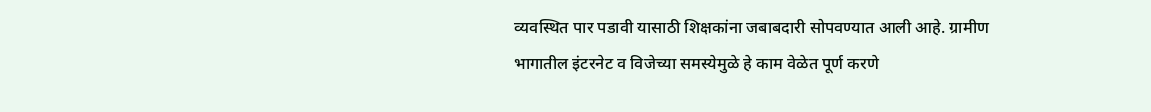व्यवस्थित पार पडावी यासाठी शिक्षकांना जबाबदारी सोपवण्यात आली आहे. ग्रामीण भागातील इंटरनेट व विजेच्या समस्येमुळे हे काम वेळेत पूर्ण करणे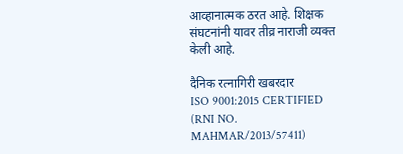आव्हानात्मक ठरत आहे. शिक्षक संघटनांनी यावर तीव्र नाराजी व्यक्त केली आहे.

दैनिक रत्नागिरी खबरदार
ISO 9001:2015 CERTIFIED
(RNI NO. MAHMAR/2013/57411)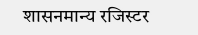शासनमान्य रजिस्टर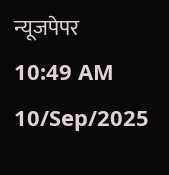न्यूजपेपर
10:49 AM 10/Sep/2025